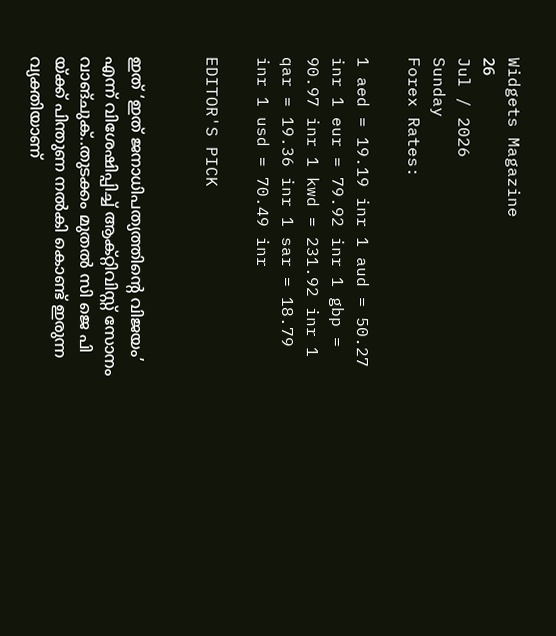Widgets Magazine
26
Jul / 2026
Sunday
Forex Rates:

1 aed = 19.19 inr 1 aud = 50.27 inr 1 eur = 79.92 inr 1 gbp = 90.97 inr 1 kwd = 231.92 inr 1 qar = 19.36 inr 1 sar = 18.79 inr 1 usd = 70.49 inr

EDITOR'S PICK


ഇത് ‘ഇത് ജനാധിപത്യത്തിന്റെ വിജയം’ എന്ന് വിശേഷിപ്പിച്ച് ആക്റ്റിവിസ്റ്റ് സോനം വാങ്ചുക്..തുടക്കം മുതൽ സി ജെ പി യ്ക്ക് പിന്തുണ നൽകി കൊണ്ട് ഇരുന്ന വ്യക്തിയാണ്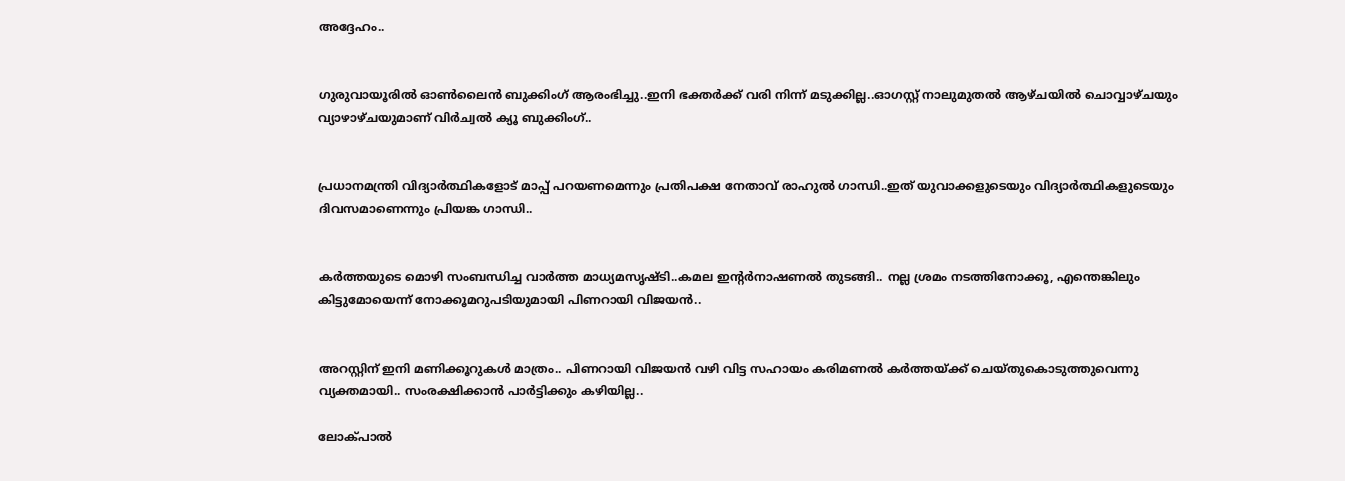അദ്ദേഹം..


ഗുരുവായൂരിൽ ഓൺലൈൻ ബുക്കിംഗ് ആരംഭിച്ചു..ഇനി ഭക്തർക്ക് വരി നിന്ന് മടുക്കില്ല..ഓഗസ്റ്റ് നാലുമുതൽ ആഴ്ചയിൽ ചൊവ്വാഴ്ചയും വ്യാഴാഴ്ചയുമാണ് വിർച്വൽ ക്യൂ ബുക്കിംഗ്..


പ്രധാനമന്ത്രി വിദ്യാര്‍ത്ഥികളോട് മാപ്പ് പറയണമെന്നും പ്രതിപക്ഷ നേതാവ് രാഹുല്‍ ഗാന്ധി..ഇത് യുവാക്കളുടെയും വിദ്യാര്‍ത്ഥികളുടെയും ദിവസമാണെന്നും പ്രിയങ്ക ഗാന്ധി..


കര്‍ത്തയുടെ മൊഴി സംബന്ധിച്ച വാര്‍ത്ത മാധ്യമസൃഷ്ടി..കമല ഇന്റര്‍നാഷണല്‍ തുടങ്ങി.. നല്ല ശ്രമം നടത്തിനോക്കൂ, എന്തെങ്കിലും കിട്ടുമോയെന്ന് നോക്കൂമറുപടിയുമായി പിണറായി വിജയന്‍..


അറസ്റ്റിന് ഇനി മണിക്കൂറുകള്‍ മാത്രം.. പിണറായി വിജയന്‍ വഴി വിട്ട സഹായം കരിമണല്‍ കര്‍ത്തയ്ക്ക് ചെയ്തുകൊടുത്തുവെന്നു വ്യക്തമായി.. സംരക്ഷിക്കാന്‍ പാര്‍ട്ടിക്കും കഴിയില്ല..

ലോക്‌പാല്‍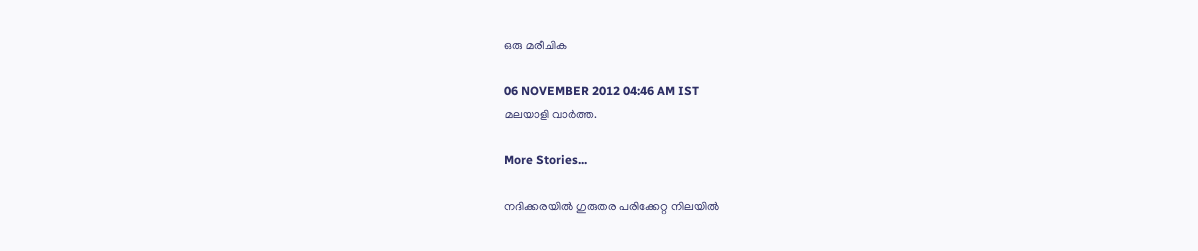ഒരു മരീചിക

06 NOVEMBER 2012 04:46 AM IST
മലയാളി വാര്‍ത്ത.

More Stories...

നദിക്കരയിൽ ഗുരുതര പരിക്കേറ്റ നിലയിൽ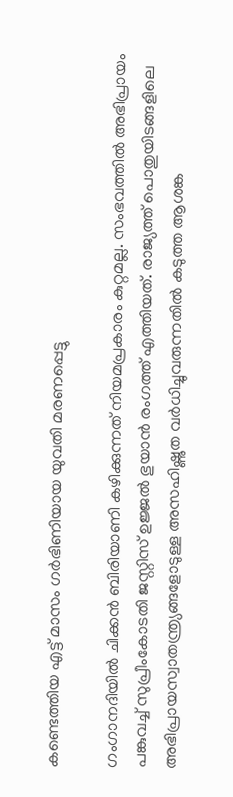കണ്ടെത്തിയ എട്ട് മാസം ഗർഭിണിയായ യുവതി മരണപ്പെട്ടു

ഗംഗാനദിയിൽ ചിക്കൻ ബിരിയാണി കഴിക്കുന്നത് നിയമപ്രകാരം കുറ്റമല്ല. സംഭവത്തിൽ അഭിപ്രായം പങ്കുവച്ച് സുപ്രീംകോടതി ജസ്റ്റിസ് ഉജ്ജൽ ഭുയാൻ രംഗത്ത് എത്തിയത്. രാജ്യത്ത് പൊതുയിടങ്ങളിലെ അഭിപ്രായസ്വാതന്ത്ര്യങ്ങളോടുള്ള അസഹിഷ്ണുത വർധിച്ചുവരുന്നതിൽ കടുത്ത ആശങ്ക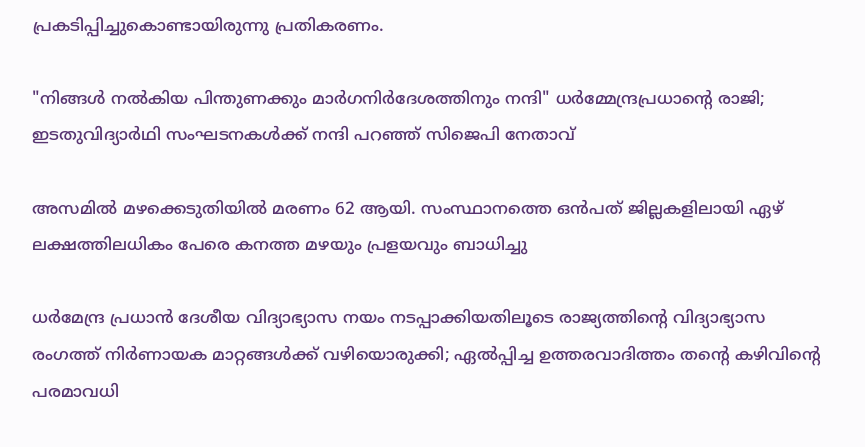പ്രകടിപ്പിച്ചുകൊണ്ടായിരുന്നു പ്രതികരണം.

"നിങ്ങൾ നൽകിയ പിന്തുണക്കും മാർഗനിർദേശത്തിനും നന്ദി" ധർമ്മേന്ദ്രപ്രധാന്റെ രാജി; ഇടതുവിദ്യാർഥി സംഘടനകൾക്ക് നന്ദി പറഞ്ഞ് സിജെപി നേതാവ്

അസമിൽ മഴക്കെടുതിയിൽ മരണം 62 ആയി. സംസ്ഥാനത്തെ ഒൻപത് ജില്ലകളിലായി ഏഴ് ലക്ഷത്തിലധികം പേരെ കനത്ത മഴയും പ്രളയവും ബാധിച്ചു

ധർമേന്ദ്ര പ്രധാൻ ദേശീയ വിദ്യാഭ്യാസ നയം നടപ്പാക്കിയതിലൂടെ രാജ്യത്തിന്റെ വിദ്യാഭ്യാസ രംഗത്ത് നിർണായക മാറ്റങ്ങൾക്ക് വഴിയൊരുക്കി; ഏൽപ്പിച്ച ഉത്തരവാദിത്തം തന്റെ കഴിവിന്റെ പരമാവധി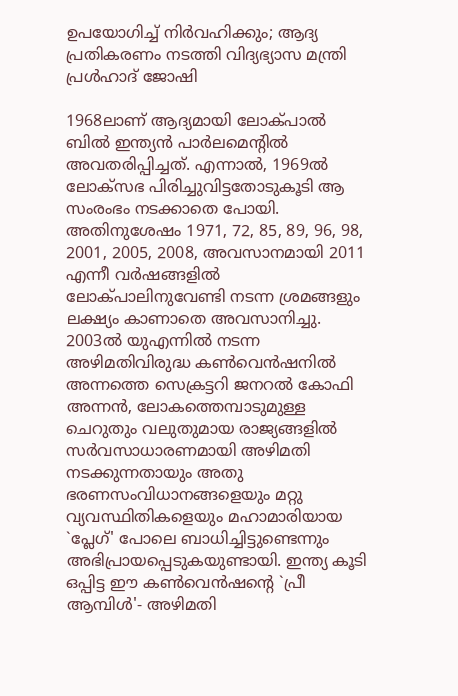ഉപയോഗിച്ച് നിർവഹിക്കും; ആദ്യ പ്രതികരണം നടത്തി വിദ്യഭ്യാസ മന്ത്രി പ്രൾഹാദ് ജോഷി

1968ലാണ്‌ ആദ്യമായി ലോക്‌പാല്‍ ബില്‍ ഇന്ത്യന്‍ പാര്‍ലമെന്റില്‍ അവതരിപ്പിച്ചത്‌. എന്നാല്‍, 1969ല്‍ ലോക്‌സഭ പിരിച്ചുവിട്ടതോടുകൂടി ആ സംരംഭം നടക്കാതെ പോയി. അതിനുശേഷം 1971, 72, 85, 89, 96, 98, 2001, 2005, 2008, അവസാനമായി 2011 എന്നീ വര്‍ഷങ്ങളില്‍ ലോക്‌പാലിനുവേണ്ടി നടന്ന ശ്രമങ്ങളും ലക്ഷ്യം കാണാതെ അവസാനിച്ചു. 2003ല്‍ യുഎന്നില്‍ നടന്ന അഴിമതിവിരുദ്ധ കണ്‍വെന്‍ഷനില്‍ അന്നത്തെ സെക്രട്ടറി ജനറല്‍ കോഫി അന്നന്‍, ലോകത്തെമ്പാടുമുള്ള ചെറുതും വലുതുമായ രാജ്യങ്ങളില്‍ സര്‍വസാധാരണമായി അഴിമതി നടക്കുന്നതായും അതു ഭരണസംവിധാനങ്ങളെയും മറ്റു വ്യവസ്ഥിതികളെയും മഹാമാരിയായ `പ്ലേഗ്‌' പോലെ ബാധിച്ചിട്ടുണ്ടെന്നും അഭിപ്രായപ്പെടുകയുണ്ടായി. ഇന്ത്യ കൂടി ഒപ്പിട്ട ഈ കണ്‍വെന്‍ഷന്റെ `പ്രീ ആമ്പിള്‍'- അഴിമതി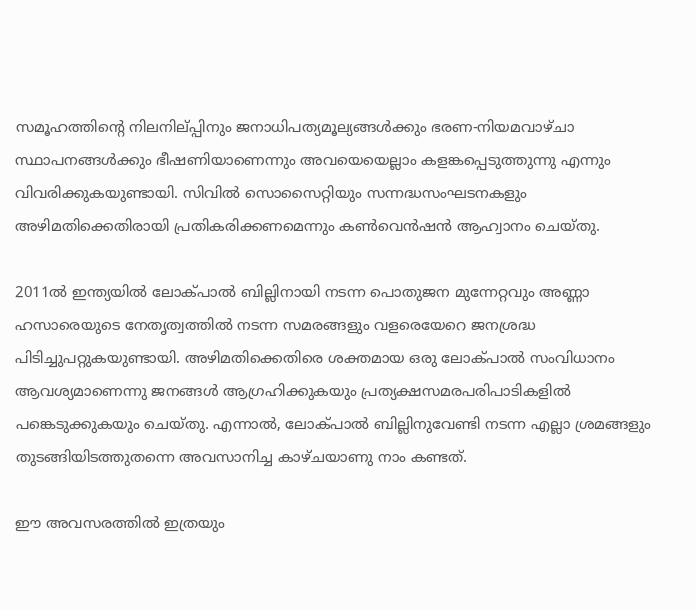സമൂഹത്തിന്റെ നിലനില്‌പ്പിനും ജനാധിപത്യമൂല്യങ്ങള്‍ക്കും ഭരണ-നിയമവാഴ്‌ചാ സ്ഥാപനങ്ങള്‍ക്കും ഭീഷണിയാണെന്നും അവയെയെല്ലാം കളങ്കപ്പെടുത്തുന്നു എന്നും വിവരിക്കുകയുണ്ടായി. സിവില്‍ സൊസൈറ്റിയും സന്നദ്ധസംഘടനകളും അഴിമതിക്കെതിരായി പ്രതികരിക്കണമെന്നും കണ്‍വെന്‍ഷന്‍ ആഹ്വാനം ചെയ്‌തു.

2011ല്‍ ഇന്ത്യയില്‍ ലോക്‌പാല്‍ ബില്ലിനായി നടന്ന പൊതുജന മുന്നേറ്റവും അണ്ണാ ഹസാരെയുടെ നേതൃത്വത്തില്‍ നടന്ന സമരങ്ങളും വളരെയേറെ ജനശ്രദ്ധ പിടിച്ചുപറ്റുകയുണ്ടായി. അഴിമതിക്കെതിരെ ശക്തമായ ഒരു ലോക്‌പാല്‍ സംവിധാനം ആവശ്യമാണെന്നു ജനങ്ങള്‍ ആഗ്രഹിക്കുകയും പ്രത്യക്ഷസമരപരിപാടികളില്‍ പങ്കെടുക്കുകയും ചെയ്‌തു. എന്നാല്‍, ലോക്‌പാല്‍ ബില്ലിനുവേണ്ടി നടന്ന എല്ലാ ശ്രമങ്ങളും തുടങ്ങിയിടത്തുതന്നെ അവസാനിച്ച കാഴ്‌ചയാണു നാം കണ്ടത്‌.

ഈ അവസരത്തില്‍ ഇത്രയും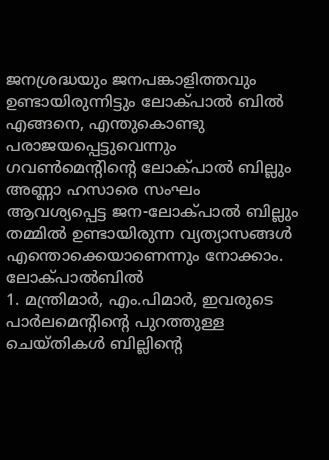ജനശ്രദ്ധയും ജനപങ്കാളിത്തവും ഉണ്ടായിരുന്നിട്ടും ലോക്‌പാല്‍ ബില്‍ എങ്ങനെ, എന്തുകൊണ്ടു പരാജയപ്പെട്ടുവെന്നും ഗവണ്‍മെന്റിന്റെ ലോക്‌പാല്‍ ബില്ലും അണ്ണാ ഹസാരെ സംഘം ആവശ്യപ്പെട്ട ജന-ലോക്‌പാല്‍ ബില്ലും തമ്മില്‍ ഉണ്ടായിരുന്ന വ്യത്യാസങ്ങള്‍ എന്തൊക്കെയാണെന്നും നോക്കാം.
ലോക്‌പാല്‍ബില്‍
1. മന്ത്രിമാര്‍, എം.പിമാര്‍, ഇവരുടെ പാര്‍ലമെന്റിന്റെ പുറത്തുള്ള ചെയ്‌തികള്‍ ബില്ലിന്റെ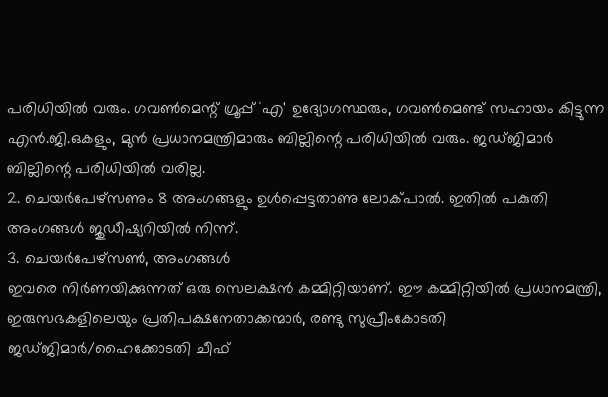പരിധിയില്‍ വരും. ഗവണ്‍മെന്റ്‌ ഗ്രൂപ്പ്‌ `എ' ഉദ്യോഗസ്ഥരും, ഗവണ്‍മെണ്ട്‌ സഹായം കിട്ടുന്ന എന്‍.ജി.ഒകളും, മുന്‍ പ്രധാനമന്ത്രിമാരും ബില്ലിന്റെ പരിധിയില്‍ വരും. ജഡ്‌ജിമാര്‍ ബില്ലിന്റെ പരിധിയില്‍ വരില്ല.
2. ചെയര്‍പേഴ്‌സണും 8 അംഗങ്ങളും ഉള്‍പ്പെട്ടതാണു ലോക്‌പാല്‍. ഇതില്‍ പകുതി അംഗങ്ങള്‍ ജുഡീഷ്യറിയില്‍ നിന്ന്‌.
3. ചെയര്‍പേഴ്‌സണ്‍, അംഗങ്ങള്‍
ഇവരെ നിര്‍ണയിക്കുന്നത്‌ ഒരു സെലക്ഷന്‍ കമ്മിറ്റിയാണ്‌. ഈ കമ്മിറ്റിയില്‍ പ്രധാനമന്ത്രി, ഇരുസഭകളിലെയും പ്രതിപക്ഷനേതാക്കന്മാര്‍, രണ്ടു സുപ്രീംകോടതി ജഡ്‌ജിമാര്‍/ഹൈക്കോടതി ചീഫ്‌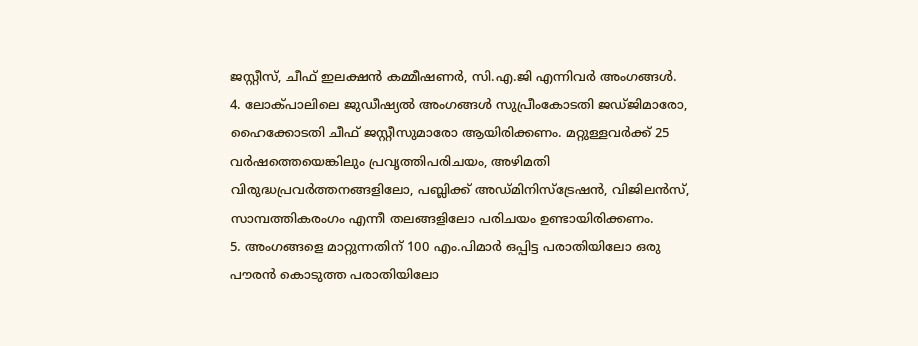ജസ്റ്റീസ്‌, ചീഫ്‌ ഇലക്ഷന്‍ കമ്മീഷണര്‍, സി.എ.ജി എന്നിവര്‍ അംഗങ്ങള്‍.
4. ലോക്‌പാലിലെ ജുഡീഷ്യല്‍ അംഗങ്ങള്‍ സുപ്രീംകോടതി ജഡ്‌ജിമാരോ, ഹൈക്കോടതി ചീഫ്‌ ജസ്റ്റീസുമാരോ ആയിരിക്കണം. മറ്റുള്ളവര്‍ക്ക്‌ 25 വര്‍ഷത്തെയെങ്കിലും പ്രവൃത്തിപരിചയം, അഴിമതി വിരുദ്ധപ്രവര്‍ത്തനങ്ങളിലോ, പബ്ലിക്ക്‌ അഡ്‌മിനിസ്‌ട്രേഷന്‍, വിജിലന്‍സ്‌, സാമ്പത്തികരംഗം എന്നീ തലങ്ങളിലോ പരിചയം ഉണ്ടായിരിക്കണം.
5. അംഗങ്ങളെ മാറ്റുന്നതിന്‌ 100 എം.പിമാര്‍ ഒപ്പിട്ട പരാതിയിലോ ഒരു പൗരന്‍ കൊടുത്ത പരാതിയിലോ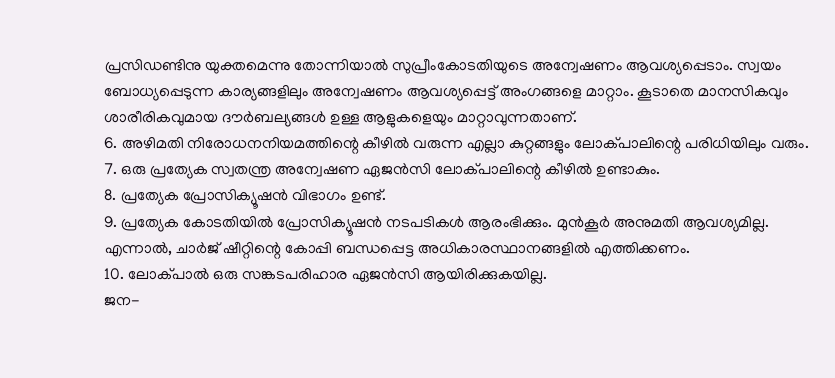പ്രസിഡണ്ടിനു യുക്തമെന്നു തോന്നിയാല്‍ സുപ്രീംകോടതിയുടെ അന്വേഷണം ആവശ്യപ്പെടാം. സ്വയം ബോധ്യപ്പെടുന്ന കാര്യങ്ങളിലും അന്വേഷണം ആവശ്യപ്പെട്ട്‌ അംഗങ്ങളെ മാറ്റാം. കൂടാതെ മാനസികവും ശാരീരികവുമായ ദൗര്‍ബല്യങ്ങള്‍ ഉള്ള ആളുകളെയും മാറ്റാവുന്നതാണ്‌.
6. അഴിമതി നിരോധനനിയമത്തിന്റെ കീഴില്‍ വരുന്ന എല്ലാ കുറ്റങ്ങളും ലോക്‌പാലിന്റെ പരിധിയിലും വരും.
7. ഒരു പ്രത്യേക സ്വതന്ത്ര അന്വേഷണ ഏജന്‍സി ലോക്‌പാലിന്റെ കീഴില്‍ ഉണ്ടാകും.
8. പ്രത്യേക പ്രോസിക്യൂഷന്‍ വിഭാഗം ഉണ്ട്‌.
9. പ്രത്യേക കോടതിയില്‍ പ്രോസിക്യൂഷന്‍ നടപടികള്‍ ആരംഭിക്കും. മുന്‍കൂര്‍ അനുമതി ആവശ്യമില്ല. എന്നാല്‍, ചാര്‍ജ്‌ ഷീറ്റിന്റെ കോപ്പി ബന്ധപ്പെട്ട അധികാരസ്ഥാനങ്ങളില്‍ എത്തിക്കണം.
10. ലോക്‌പാല്‍ ഒരു സങ്കടപരിഹാര ഏജന്‍സി ആയിരിക്കുകയില്ല.
ജന-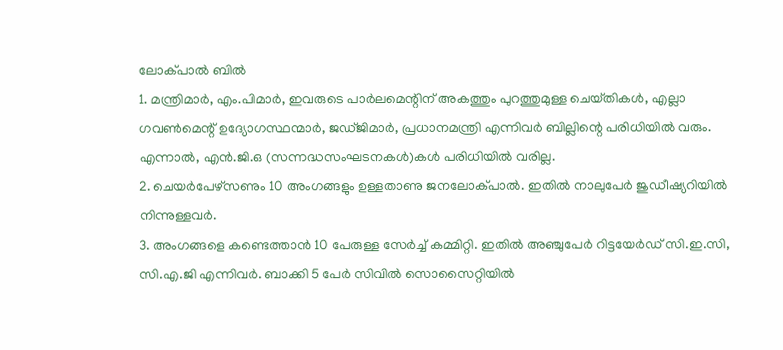ലോക്‌പാല്‍ ബില്‍
1. മന്ത്രിമാര്‍, എം.പിമാര്‍, ഇവരുടെ പാര്‍ലമെന്റിന്‌ അകത്തും പുറത്തുമുള്ള ചെയ്‌തികള്‍, എല്ലാ ഗവണ്‍മെന്റ്‌ ഉദ്യോഗസ്ഥന്മാര്‍, ജഡ്‌ജിമാര്‍, പ്രധാനമന്ത്രി എന്നിവര്‍ ബില്ലിന്റെ പരിധിയില്‍ വരും. എന്നാല്‍, എന്‍.ജി.ഒ (സന്നദ്ധസംഘടനകള്‍)കള്‍ പരിധിയില്‍ വരില്ല.
2. ചെയര്‍പേഴ്‌സണും 10 അംഗങ്ങളും ഉള്ളതാണു ജനലോക്‌പാല്‍. ഇതില്‍ നാലുപേര്‍ ജുഡീഷ്യറിയില്‍ നിന്നുള്ളവര്‍.
3. അംഗങ്ങളെ കണ്ടെത്താന്‍ 10 പേരുള്ള സേര്‍ച്ച്‌ കമ്മിറ്റി. ഇതില്‍ അഞ്ചുപേര്‍ റിട്ടയേര്‍ഡ്‌ സി.ഇ.സി, സി.എ.ജി എന്നിവര്‍. ബാക്കി 5 പേര്‍ സിവില്‍ സൊസൈറ്റിയില്‍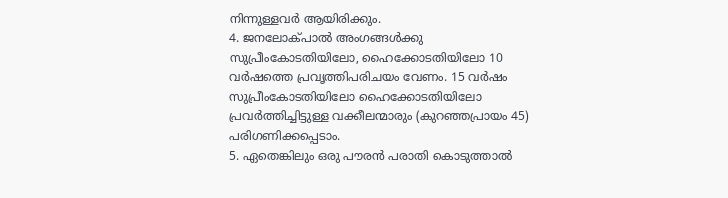നിന്നുള്ളവര്‍ ആയിരിക്കും.
4. ജനലോക്‌പാല്‍ അംഗങ്ങള്‍ക്കു സുപ്രീംകോടതിയിലോ, ഹൈക്കോടതിയിലോ 10 വര്‍ഷത്തെ പ്രവൃത്തിപരിചയം വേണം. 15 വര്‍ഷം സുപ്രീംകോടതിയിലോ ഹൈക്കോടതിയിലോ പ്രവര്‍ത്തിച്ചിട്ടുള്ള വക്കീലന്മാരും (കുറഞ്ഞപ്രായം 45) പരിഗണിക്കപ്പെടാം.
5. ഏതെങ്കിലും ഒരു പൗരന്‍ പരാതി കൊടുത്താല്‍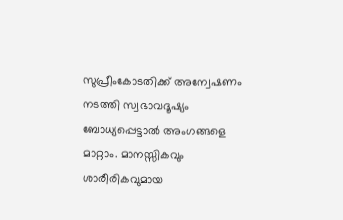സുപ്രീംകോടതിക്ക്‌ അന്വേഷണം നടത്തി സ്വഭാവദൂഷ്യം ബോധ്യപ്പെട്ടാല്‍ അംഗങ്ങളെ മാറ്റാം. മാനസ്സികവും ശാരീരികവുമായ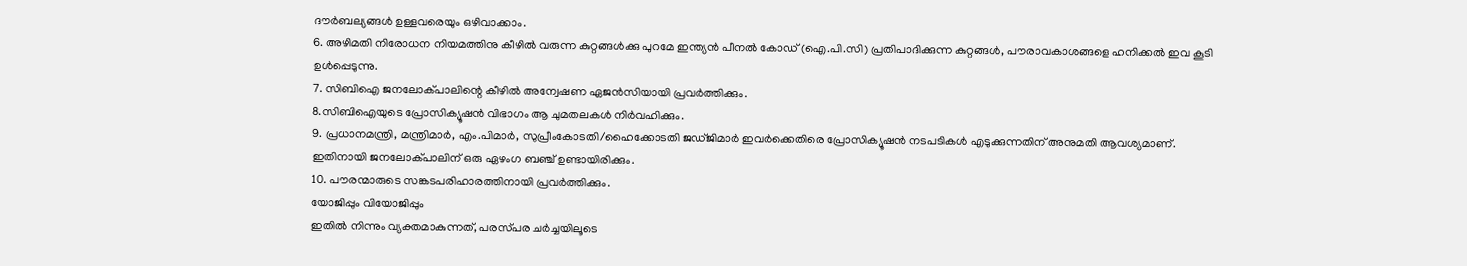ദൗര്‍ബല്യങ്ങള്‍ ഉള്ളവരെയും ഒഴിവാക്കാം.
6. അഴിമതി നിരോധന നിയമത്തിനു കീഴില്‍ വരുന്ന കുറ്റങ്ങള്‍ക്കു പുറമേ ഇന്ത്യന്‍ പീനല്‍ കോഡ്‌ (ഐ.പി.സി) പ്രതിപാദിക്കുന്ന കുറ്റങ്ങള്‍, പൗരാവകാശങ്ങളെ ഹനിക്കല്‍ ഇവ കൂടി ഉള്‍പ്പെടുന്നു.
7. സിബിഐ ജനലോക്‌പാലിന്റെ കീഴില്‍ അന്വേഷണ ഏജന്‍സിയായി പ്രവര്‍ത്തിക്കും.
8.സിബിഐയുടെ പ്രോസിക്യൂഷന്‍ വിഭാഗം ആ ചുമതലകള്‍ നിര്‍വഹിക്കും.
9. പ്രധാനമന്ത്രി, മന്ത്രിമാര്‍, എം.പിമാര്‍, സുപ്രീംകോടതി/ഹൈക്കോടതി ജഡ്‌ജിമാര്‍ ഇവര്‍ക്കെതിരെ പ്രോസിക്യൂഷന്‍ നടപടികള്‍ എടുക്കുന്നതിന്‌ അനുമതി ആവശ്യമാണ്‌. ഇതിനായി ജനലോക്‌പാലിന്‌ ഒരു ഏഴംഗ ബഞ്ച്‌ ഉണ്ടായിരിക്കും.
10. പൗരന്മാരുടെ സങ്കടപരിഹാരത്തിനായി പ്രവര്‍ത്തിക്കും.
യോജിപ്പും വിയോജിപ്പും
ഇതില്‍ നിന്നും വ്യക്തമാകുന്നത്‌, പരസ്‌പര ചര്‍ച്ചയിലൂടെ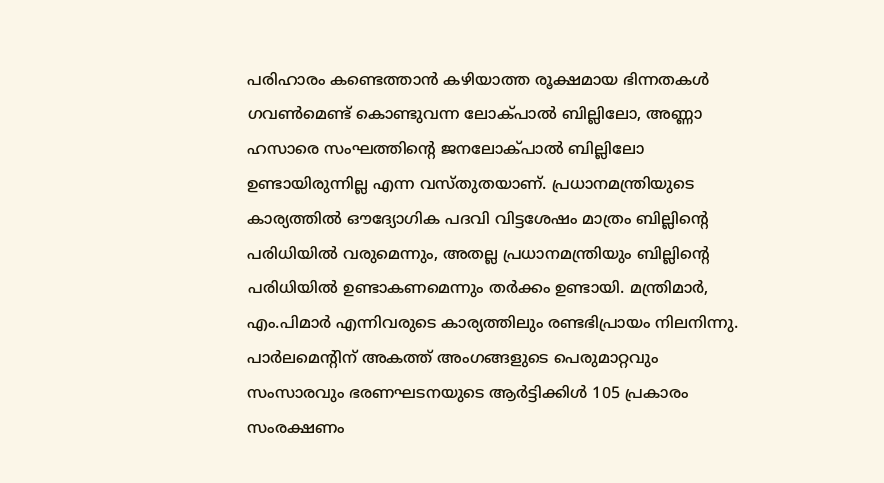പരിഹാരം കണ്ടെത്താന്‍ കഴിയാത്ത രൂക്ഷമായ ഭിന്നതകള്‍ ഗവണ്‍മെണ്ട്‌ കൊണ്ടുവന്ന ലോക്‌പാല്‍ ബില്ലിലോ, അണ്ണാ ഹസാരെ സംഘത്തിന്റെ ജനലോക്‌പാല്‍ ബില്ലിലോ ഉണ്ടായിരുന്നില്ല എന്ന വസ്‌തുതയാണ്‌. പ്രധാനമന്ത്രിയുടെ കാര്യത്തില്‍ ഔദ്യോഗിക പദവി വിട്ടശേഷം മാത്രം ബില്ലിന്റെ പരിധിയില്‍ വരുമെന്നും, അതല്ല പ്രധാനമന്ത്രിയും ബില്ലിന്റെ പരിധിയില്‍ ഉണ്ടാകണമെന്നും തര്‍ക്കം ഉണ്ടായി. മന്ത്രിമാര്‍, എം.പിമാര്‍ എന്നിവരുടെ കാര്യത്തിലും രണ്ടഭിപ്രായം നിലനിന്നു.
പാര്‍ലമെന്റിന്‌ അകത്ത്‌ അംഗങ്ങളുടെ പെരുമാറ്റവും സംസാരവും ഭരണഘടനയുടെ ആര്‍ട്ടിക്കിള്‍ 105 പ്രകാരം സംരക്ഷണം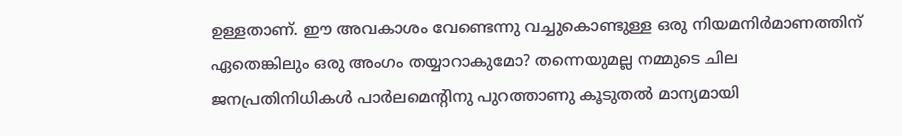ഉള്ളതാണ്‌. ഈ അവകാശം വേണ്ടെന്നു വച്ചുകൊണ്ടുള്ള ഒരു നിയമനിര്‍മാണത്തിന്‌ ഏതെങ്കിലും ഒരു അംഗം തയ്യാറാകുമോ? തന്നെയുമല്ല നമ്മുടെ ചില ജനപ്രതിനിധികള്‍ പാര്‍ലമെന്റിനു പുറത്താണു കൂടുതല്‍ മാന്യമായി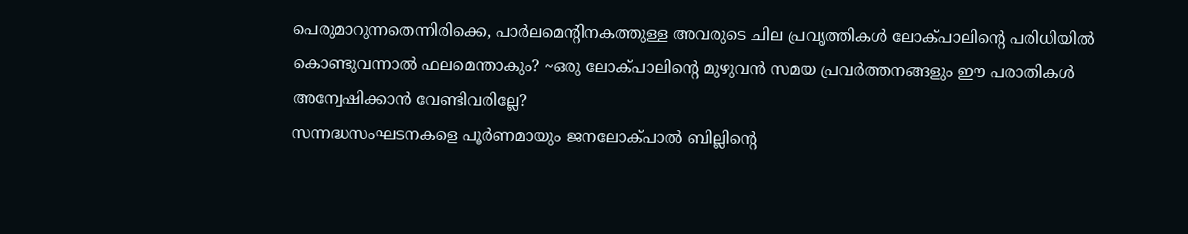പെരുമാറുന്നതെന്നിരിക്കെ, പാര്‍ലമെന്റിനകത്തുള്ള അവരുടെ ചില പ്രവൃത്തികള്‍ ലോക്‌പാലിന്റെ പരിധിയില്‍ കൊണ്ടുവന്നാല്‍ ഫലമെന്താകും? ~ഒരു ലോക്‌പാലിന്റെ മുഴുവന്‍ സമയ പ്രവര്‍ത്തനങ്ങളും ഈ പരാതികള്‍ അന്വേഷിക്കാന്‍ വേണ്ടിവരില്ലേ?
സന്നദ്ധസംഘടനകളെ പൂര്‍ണമായും ജനലോക്‌പാല്‍ ബില്ലിന്റെ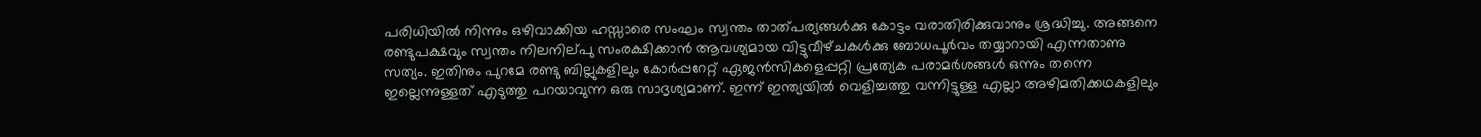പരിധിയില്‍ നിന്നും ഒഴിവാക്കിയ ഹസ്സാരെ സംഘം സ്വന്തം താത്‌പര്യങ്ങള്‍ക്കു കോട്ടം വരാതിരിക്കുവാനും ശ്രദ്ധിച്ചു. അങ്ങനെ രണ്ടുപക്ഷവും സ്വന്തം നിലനില്‌പു സംരക്ഷിക്കാന്‍ ആവശ്യമായ വിട്ടുവീഴ്‌ചകള്‍ക്കു ബോധപൂര്‍വം തയ്യാറായി എന്നതാണു സത്യം. ഇതിനും പുറമേ രണ്ടു ബില്ലുകളിലും കോര്‍പ്പറേറ്റ്‌ ഏജന്‍സികളെപ്പറ്റി പ്രത്യേക പരാമര്‍ശങ്ങള്‍ ഒന്നും തന്നെ ഇല്ലെന്നുള്ളത്‌ എടുത്തു പറയാവുന്ന ഒരു സാദൃശ്യമാണ്‌. ഇന്ന്‌ ഇന്ത്യയില്‍ വെളിച്ചത്തു വന്നിട്ടുള്ള എല്ലാ അഴിമതിക്കഥകളിലും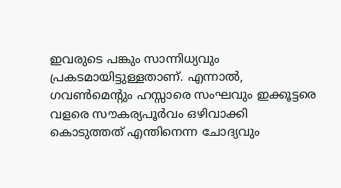ഇവരുടെ പങ്കും സാന്നിധ്യവും പ്രകടമായിട്ടുള്ളതാണ്‌. എന്നാല്‍, ഗവണ്‍മെന്റും ഹസ്സാരെ സംഘവും ഇക്കൂട്ടരെ വളരെ സൗകര്യപൂര്‍വം ഒഴിവാക്കി കൊടുത്തത്‌ എന്തിനെന്ന ചോദ്യവും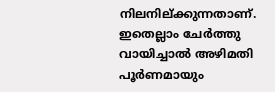നിലനില്‌ക്കുന്നതാണ്‌.
ഇതെല്ലാം ചേര്‍ത്തു വായിച്ചാല്‍ അഴിമതി പൂര്‍ണമായും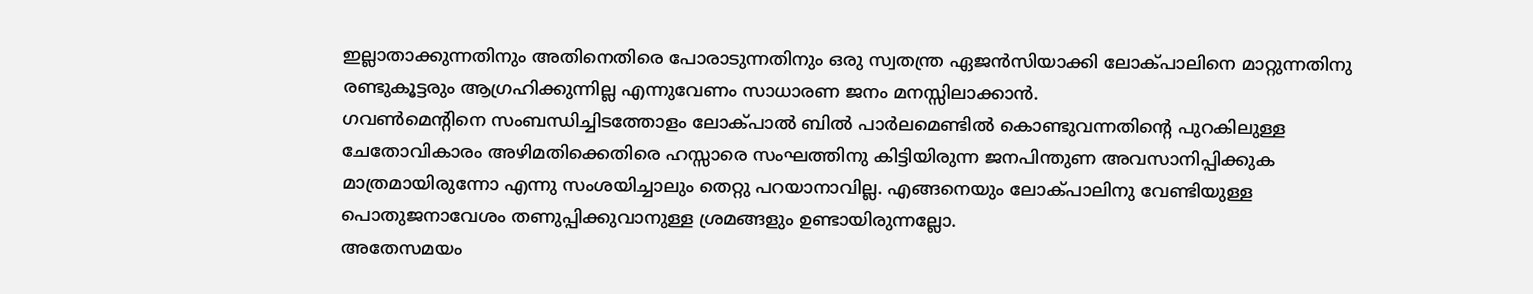ഇല്ലാതാക്കുന്നതിനും അതിനെതിരെ പോരാടുന്നതിനും ഒരു സ്വതന്ത്ര ഏജന്‍സിയാക്കി ലോക്‌പാലിനെ മാറ്റുന്നതിനു രണ്ടുകൂട്ടരും ആഗ്രഹിക്കുന്നില്ല എന്നുവേണം സാധാരണ ജനം മനസ്സിലാക്കാന്‍.
ഗവണ്‍മെന്റിനെ സംബന്ധിച്ചിടത്തോളം ലോക്‌പാല്‍ ബില്‍ പാര്‍ലമെണ്ടില്‍ കൊണ്ടുവന്നതിന്റെ പുറകിലുള്ള ചേതോവികാരം അഴിമതിക്കെതിരെ ഹസ്സാരെ സംഘത്തിനു കിട്ടിയിരുന്ന ജനപിന്തുണ അവസാനിപ്പിക്കുക മാത്രമായിരുന്നോ എന്നു സംശയിച്ചാലും തെറ്റു പറയാനാവില്ല. എങ്ങനെയും ലോക്‌പാലിനു വേണ്ടിയുള്ള പൊതുജനാവേശം തണുപ്പിക്കുവാനുള്ള ശ്രമങ്ങളും ഉണ്ടായിരുന്നല്ലോ.
അതേസമയം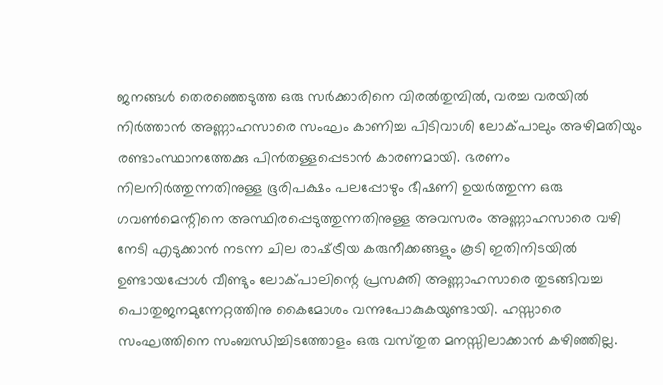ജനങ്ങള്‍ തെരഞ്ഞെടുത്ത ഒരു സര്‍ക്കാരിനെ വിരല്‍തുമ്പില്‍, വരച്ച വരയില്‍ നിര്‍ത്താന്‍ അണ്ണാഹസാരെ സംഘം കാണിച്ച പിടിവാശി ലോക്‌പാലും അഴിമതിയും രണ്ടാംസ്ഥാനത്തേക്കു പിന്‍തള്ളപ്പെടാന്‍ കാരണമായി. ഭരണം നിലനിര്‍ത്തുന്നതിനുള്ള ഭൂരിപക്ഷം പലപ്പോഴും ഭീഷണി ഉയര്‍ത്തുന്ന ഒരു ഗവണ്‍മെന്റിനെ അസ്ഥിരപ്പെടുത്തുന്നതിനുള്ള അവസരം അണ്ണാഹസാരെ വഴി നേടി എടുക്കാന്‍ നടന്ന ചില രാഷ്‌ട്രീയ കരുനീക്കങ്ങളും കൂടി ഇതിനിടയില്‍ ഉണ്ടായപ്പോള്‍ വീണ്ടും ലോക്‌പാലിന്റെ പ്രസക്തി അണ്ണാഹസാരെ തുടങ്ങിവച്ച പൊതുജനമുന്നേറ്റത്തിനു കൈമോശം വന്നുപോകുകയുണ്ടായി. ഹസ്സാരെ സംഘത്തിനെ സംബന്ധിച്ചിടത്തോളം ഒരു വസ്‌തുത മനസ്സിലാക്കാന്‍ കഴിഞ്ഞില്ല.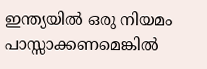ഇന്ത്യയില്‍ ഒരു നിയമം പാസ്സാക്കണമെങ്കില്‍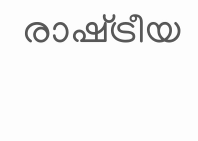രാഷ്‌ട്രീയ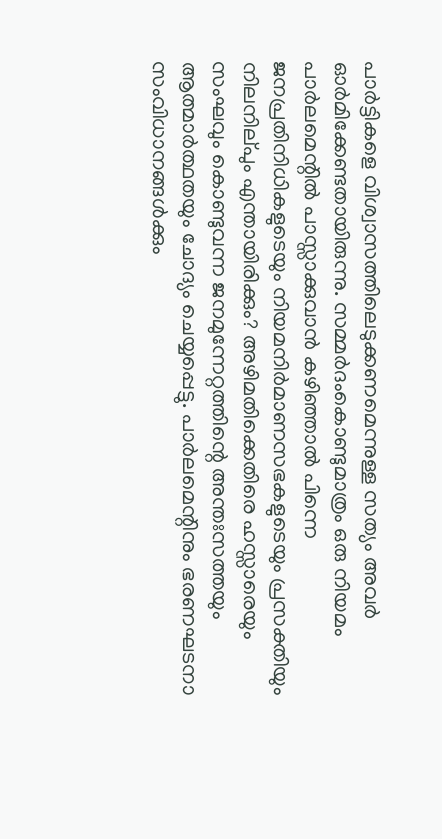പാര്‍ട്ടികളെ വിശ്വാസത്തിലെടുക്കണമെന്നുള്ള സത്യം അവര്‍ ഓര്‍മിക്കേണ്ടതായിരുന്നു. സമ്മര്‍ദംകൊണ്ടുമാത്രം ഒരു നിയമം പാര്‍ലമെന്റില്‍ പാസ്സാക്കുവാന്‍ കഴിഞ്ഞാല്‍ പിന്നെ ജനപ്രതിനിധികളുടെയും നിയമനിര്‍മാണസഭകളുടെയും പ്രസക്തിയും നിലനില്‌പും എന്തായിരിക്കും? അഴിമതിക്കെതിരെ ഹസ്സാരെയും സംഘവും കൊണ്ടുവന്ന ജനമുന്നേറ്റത്തിന്റെ അന്തഃസത്തയും ആത്മാര്‍ത്ഥതയും ചോദ്യം ചെയ്യപ്പെട്ടു. പാര്‍ലമെന്റിനും ഭരണഘടനാ സംവിധാനങ്ങള്‍ക്കും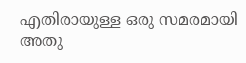എതിരായുള്ള ഒരു സമരമായി അതു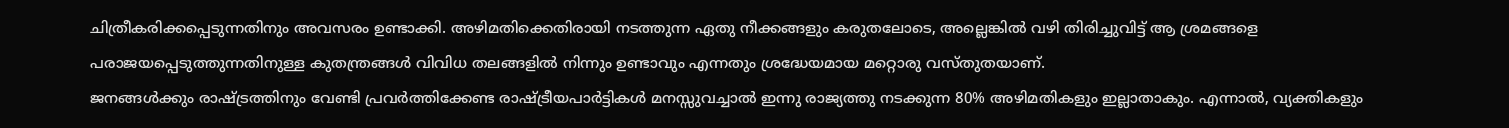ചിത്രീകരിക്കപ്പെടുന്നതിനും അവസരം ഉണ്ടാക്കി. അഴിമതിക്കെതിരായി നടത്തുന്ന ഏതു നീക്കങ്ങളും കരുതലോടെ, അല്ലെങ്കില്‍ വഴി തിരിച്ചുവിട്ട്‌ ആ ശ്രമങ്ങളെ പരാജയപ്പെടുത്തുന്നതിനുള്ള കുതന്ത്രങ്ങള്‍ വിവിധ തലങ്ങളില്‍ നിന്നും ഉണ്ടാവും എന്നതും ശ്രദ്ധേയമായ മറ്റൊരു വസ്‌തുതയാണ്‌.
ജനങ്ങള്‍ക്കും രാഷ്‌ട്രത്തിനും വേണ്ടി പ്രവര്‍ത്തിക്കേണ്ട രാഷ്‌ട്രീയപാര്‍ട്ടികള്‍ മനസ്സുവച്ചാല്‍ ഇന്നു രാജ്യത്തു നടക്കുന്ന 80% അഴിമതികളും ഇല്ലാതാകും. എന്നാല്‍, വ്യക്തികളും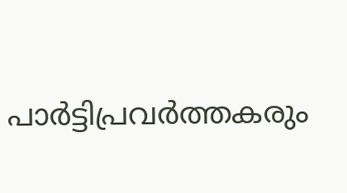പാര്‍ട്ടിപ്രവര്‍ത്തകരും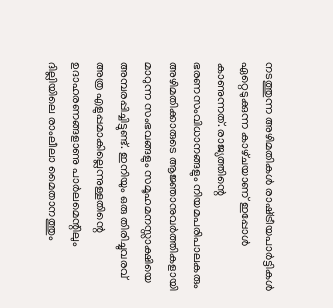നടത്തുന്ന അഴിമതികള്‍ രാഷ്‌ട്രീയപാര്‍ട്ടികള്‍ ഏറ്റെടുക്കുന്ന കാഴ്‌ചയാണ്‌ ഇപ്പോള്‍ കാണുന്നത്‌. രാജ്യത്തിന്റെ ഭരണസംവിധാനങ്ങളും നിയമപരിപാലകരും അഴിമതിക്കാരുടെ ആജ്ഞാനുവര്‍ത്തികളായി മാറുന്ന സംഭവങ്ങളും സമൂഹമനസ്സാക്ഷിയെ അമ്പരപ്പിച്ചിട്ടുണ്ട്‌. ഇനിയും ഒരു തിരിച്ചുവരവ്‌ അത്ര എളുപ്പമാകില്ലെന്നുള്ളതിന്റെ ഉദാഹരണങ്ങളാണു പാര്‍ലമെന്റിലും ദില്ലിയിലെ രാംലീലാ മൈതാനത്തും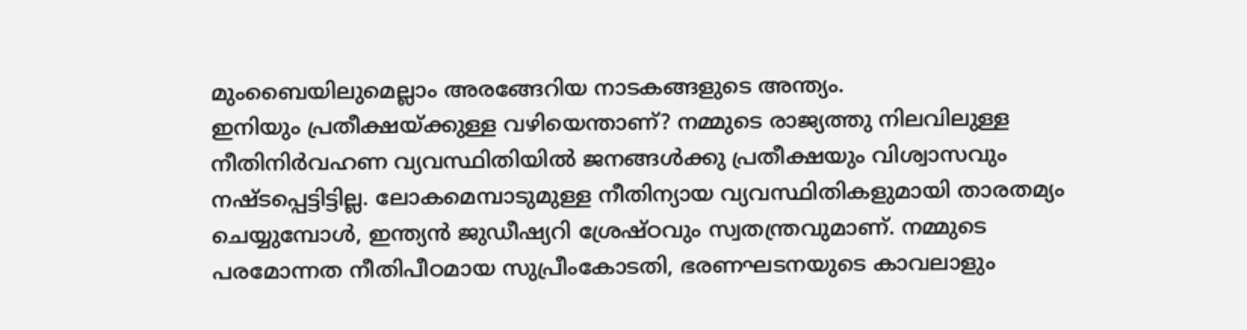മുംബൈയിലുമെല്ലാം അരങ്ങേറിയ നാടകങ്ങളുടെ അന്ത്യം.
ഇനിയും പ്രതീക്ഷയ്‌ക്കുള്ള വഴിയെന്താണ്‌? നമ്മുടെ രാജ്യത്തു നിലവിലുള്ള നീതിനിര്‍വഹണ വ്യവസ്ഥിതിയില്‍ ജനങ്ങള്‍ക്കു പ്രതീക്ഷയും വിശ്വാസവും നഷ്‌ടപ്പെട്ടിട്ടില്ല. ലോകമെമ്പാടുമുള്ള നീതിന്യായ വ്യവസ്ഥിതികളുമായി താരതമ്യം ചെയ്യുമ്പോള്‍, ഇന്ത്യന്‍ ജുഡീഷ്യറി ശ്രേഷ്‌ഠവും സ്വതന്ത്രവുമാണ്‌. നമ്മുടെ പരമോന്നത നീതിപീഠമായ സുപ്രീംകോടതി, ഭരണഘടനയുടെ കാവലാളും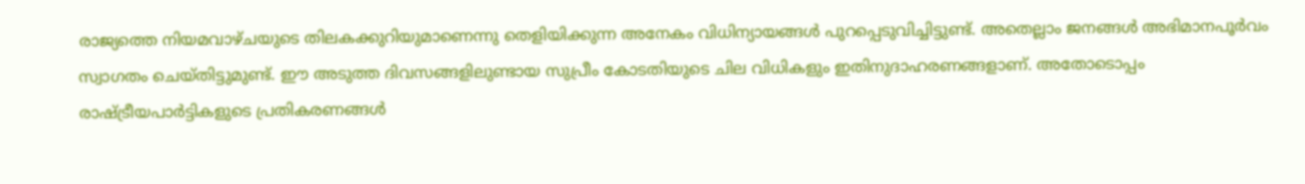രാജ്യത്തെ നിയമവാഴ്‌ചയുടെ തിലകക്കുറിയുമാണെന്നു തെളിയിക്കുന്ന അനേകം വിധിന്യായങ്ങള്‍ പുറപ്പെടുവിച്ചിട്ടുണ്ട്‌. അതെല്ലാം ജനങ്ങള്‍ അഭിമാനപൂര്‍വം സ്വാഗതം ചെയ്‌തിട്ടുമുണ്ട്‌. ഈ അടുത്ത ദിവസങ്ങളിലുണ്ടായ സുപ്രീം കോടതിയുടെ ചില വിധികളും ഇതിനുദാഹരണങ്ങളാണ്‌. അതോടൊപ്പം രാഷ്‌ട്രീയപാര്‍ട്ടികളുടെ പ്രതികരണങ്ങള്‍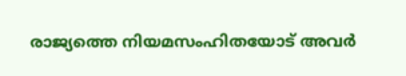രാജ്യത്തെ നിയമസംഹിതയോട്‌ അവര്‍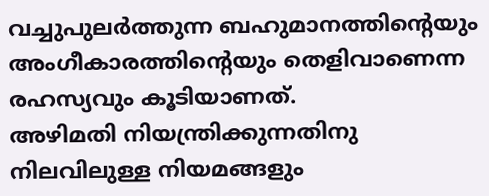വച്ചുപുലര്‍ത്തുന്ന ബഹുമാനത്തിന്റെയും അംഗീകാരത്തിന്റെയും തെളിവാണെന്ന രഹസ്യവും കൂടിയാണത്‌.
അഴിമതി നിയന്ത്രിക്കുന്നതിനു നിലവിലുള്ള നിയമങ്ങളും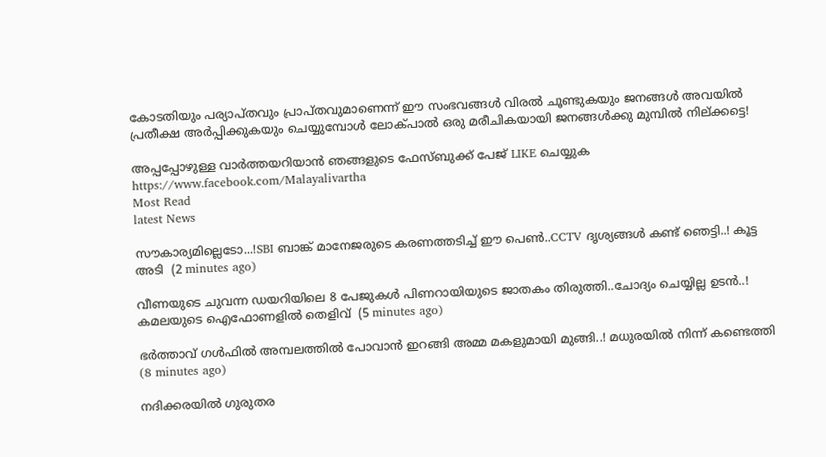കോടതിയും പര്യാപ്‌തവും പ്രാപ്‌തവുമാണെന്ന്‌ ഈ സംഭവങ്ങള്‍ വിരല്‍ ചൂണ്ടുകയും ജനങ്ങള്‍ അവയില്‍ പ്രതീക്ഷ അര്‍പ്പിക്കുകയും ചെയ്യുമ്പോള്‍ ലോക്‌പാല്‍ ഒരു മരീചികയായി ജനങ്ങള്‍ക്കു മുമ്പില്‍ നില്‌ക്കട്ടെ!

അപ്പപ്പോഴുള്ള വാര്‍ത്തയറിയാന്‍ ഞങ്ങളുടെ ഫേസ്‌ബുക്ക്‌ പേജ് LIKE ചെയ്യുക
https://www.facebook.com/Malayalivartha
Most Read
latest News

സൗകാര്യമില്ലെടോ...!SBI ബാങ്ക് മാനേജരുടെ കരണത്തടിച്ച് ഈ പെൺ..CCTV ദൃശ്യങ്ങൾ കണ്ട് ഞെട്ടി..! കൂട്ട അടി  (2 minutes ago)

വീണയുടെ ചുവന്ന ഡയറിയിലെ 8 പേജുകൾ പിണറായിയുടെ ജാതകം തിരുത്തി..ചോദ്യം ചെയ്യില്ല ഉടൻ..! കമലയുടെ ഐഫോണളിൽ തെളിവ്  (5 minutes ago)

ഭർത്താവ് ഗൾഫിൽ അമ്പലത്തിൽ പോവാൻ ഇറങ്ങി അമ്മ മകളുമായി മുങ്ങി..! മധുരയിൽ നിന്ന് കണ്ടെത്തി  (8 minutes ago)

നദിക്കരയിൽ ഗുരുതര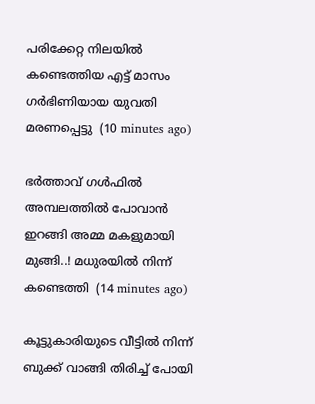പരിക്കേറ്റ നിലയിൽ കണ്ടെത്തിയ എട്ട് മാസം ഗർഭിണിയായ യുവതി മരണപ്പെട്ടു  (10 minutes ago)

ഭർത്താവ് ഗൾഫിൽ അമ്പലത്തിൽ പോവാൻ ഇറങ്ങി അമ്മ മകളുമായി മുങ്ങി..! മധുരയിൽ നിന്ന് കണ്ടെത്തി  (14 minutes ago)

കൂട്ടുകാരിയുടെ വീട്ടിൽ നിന്ന് ബുക്ക് വാങ്ങി തിരിച്ച് പോയി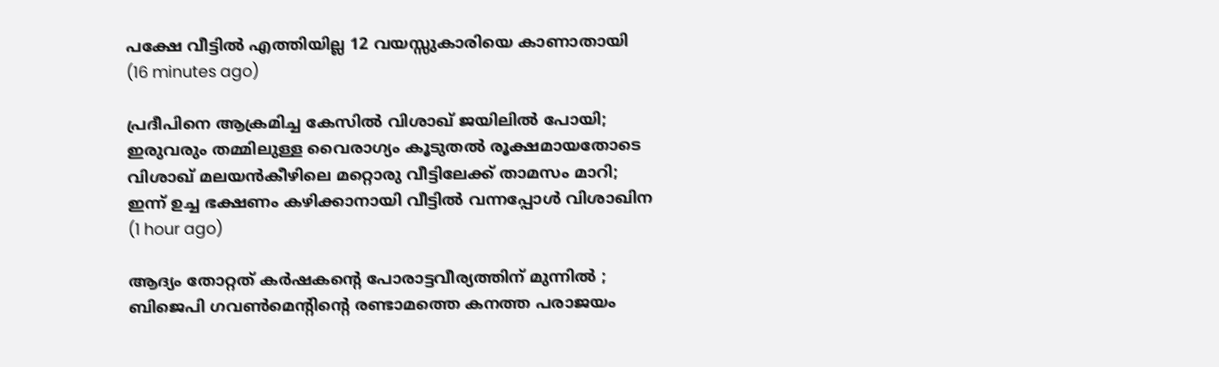പക്ഷേ വീട്ടിൽ എത്തിയില്ല 12 വയസ്സുകാരിയെ കാണാതായി  (16 minutes ago)

പ്രദീപിനെ ആക്രമിച്ച കേസിൽ വിശാഖ് ജയിലിൽ പോയി; ഇരുവരും തമ്മിലുള്ള വൈരാഗ്യം കൂടുതൽ രൂക്ഷമായതോടെ വിശാഖ് മലയൻകീഴിലെ മറ്റൊരു വീട്ടിലേക്ക് താമസം മാറി; ഇന്ന് ഉച്ച ഭക്ഷണം കഴിക്കാനായി വീട്ടിൽ വന്നപ്പോൾ വിശാഖിന  (1 hour ago)

ആദ്യം തോറ്റത് കർഷകൻ്റെ പോരാട്ടവീര്യത്തിന് മുന്നിൽ ; ബിജെപി ഗവൺമെൻ്റിന്റെ രണ്ടാമത്തെ കനത്ത പരാജയം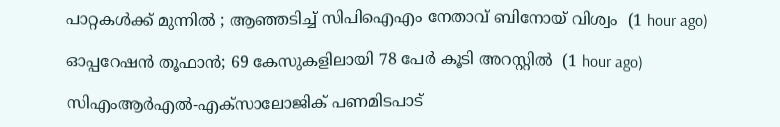പാറ്റകൾക്ക് മുന്നിൽ ; ആഞ്ഞടിച്ച് സിപിഐഎം നേതാവ് ബിനോയ് വിശ്വം  (1 hour ago)

ഓപ്പറേഷന്‍ തൂഫാൻ; 69 കേസുകളിലായി 78 പേര്‍ കൂടി അറസ്റ്റിൽ  (1 hour ago)

സിഎംആർഎൽ-എക്സാലോജിക് പണമിടപാട്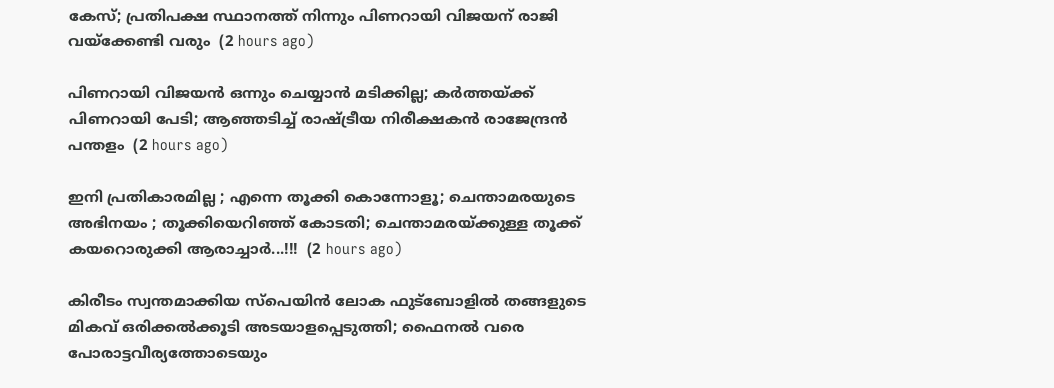കേസ്; പ്രതിപക്ഷ സ്ഥാനത്ത് നിന്നും പിണറായി വിജയന് രാജി വയ്‌ക്കേണ്ടി വരും  (2 hours ago)

പിണറായി വിജയൻ ഒന്നും ചെയ്യാൻ മടിക്കില്ല; കർത്തയ്‌ക്ക്‌ പിണറായി പേടി; ആഞ്ഞടിച്ച് രാഷ്ട്രീയ നിരീക്ഷകൻ രാജേന്ദ്രൻ പന്തളം  (2 hours ago)

ഇനി പ്രതികാരമില്ല ; എന്നെ തൂക്കി കൊന്നോളൂ; ചെന്താമരയുടെ അഭിനയം ; തൂക്കിയെറിഞ്ഞ് കോടതി; ചെന്താമരയ്ക്കുള്ള തൂക്ക് കയറൊരുക്കി ആരാച്ചാർ...!!!  (2 hours ago)

കിരീടം സ്വന്തമാക്കിയ സ്പെയിൻ ലോക ഫുട്ബോളിൽ തങ്ങളുടെ മികവ് ഒരിക്കൽക്കൂടി അടയാളപ്പെടുത്തി; ഫൈനൽ വരെ പോരാട്ടവീര്യത്തോടെയും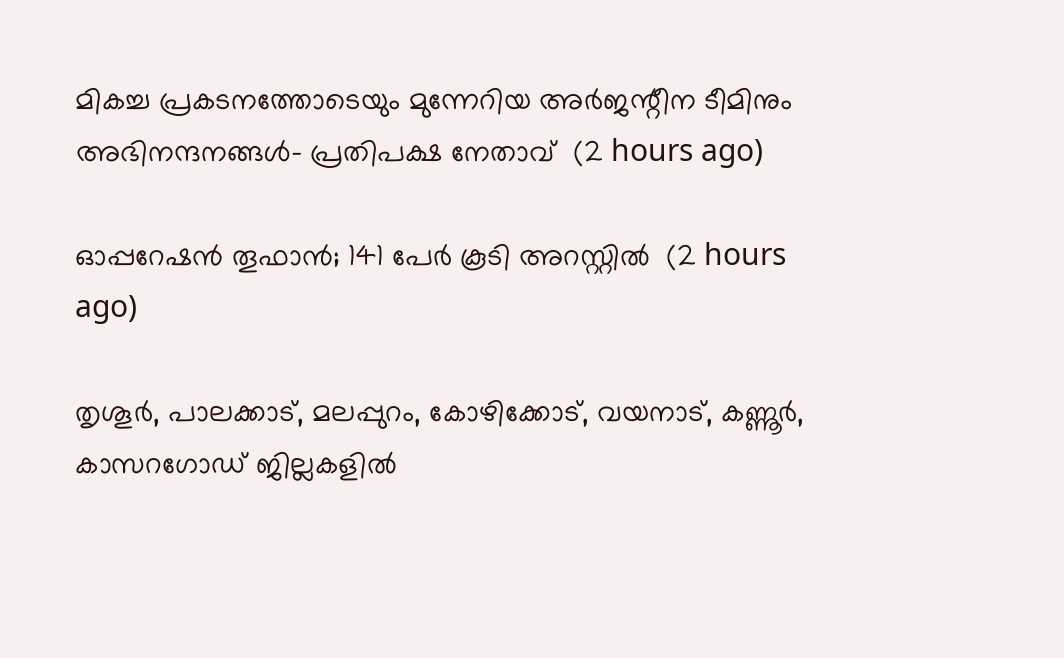മികച്ച പ്രകടനത്തോടെയും മുന്നേറിയ അർജന്റീന ടീമിനും അഭിനന്ദനങ്ങൾ- പ്രതിപക്ഷ നേതാവ്  (2 hours ago)

ഓപ്പറേഷന്‍ തൂഫാൻ; 141 പേര്‍ കൂടി അറസ്റ്റിൽ  (2 hours ago)

തൃശൂർ, പാലക്കാട്, മലപ്പുറം, കോഴിക്കോട്, വയനാട്, കണ്ണൂർ, കാസറഗോഡ് ജില്ലകളിൽ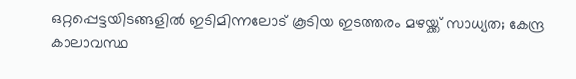ഒറ്റപ്പെട്ടയിടങ്ങളിൽ ഇടിമിന്നലോട് കൂടിയ ഇടത്തരം മഴയ്ക്ക് സാധ്യത; കേന്ദ്ര കാലാവസ്ഥ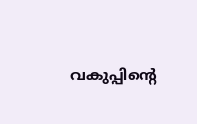വകുപ്പിന്റെ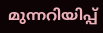മുന്നറിയിപ്പ്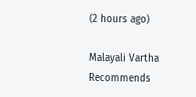(2 hours ago)

Malayali Vartha Recommends